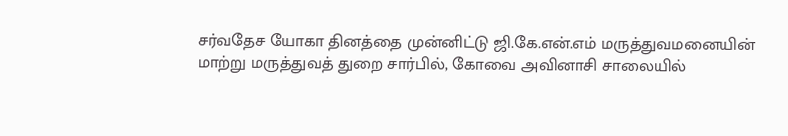சர்வதேச யோகா தினத்தை முன்னிட்டு ஜி.கே.என்.எம் மருத்துவமனையின் மாற்று மருத்துவத் துறை சார்பில், கோவை அவினாசி சாலையில்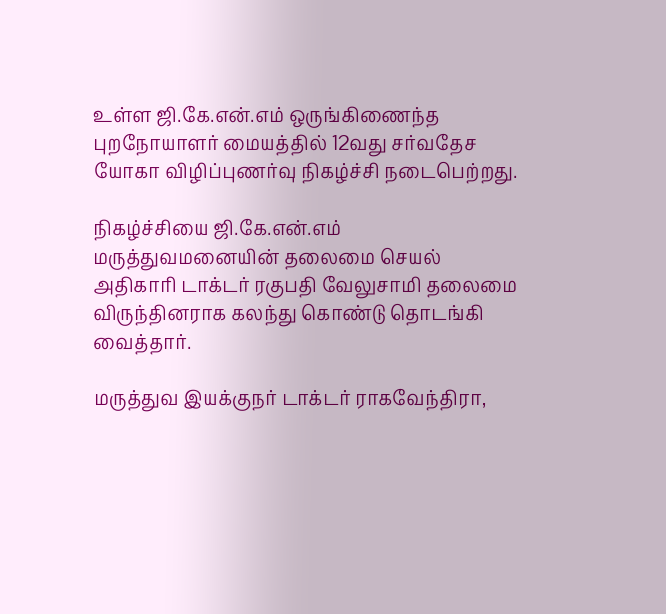உள்ள ஜி.கே.என்.எம் ஒருங்கிணைந்த புறநோயாளர் மையத்தில் 12வது சர்வதேச யோகா விழிப்புணர்வு நிகழ்ச்சி நடைபெற்றது.

நிகழ்ச்சியை ஜி.கே.என்.எம் மருத்துவமனையின் தலைமை செயல் அதிகாரி டாக்டர் ரகுபதி வேலுசாமி தலைமை விருந்தினராக கலந்து கொண்டு தொடங்கி வைத்தார்.

மருத்துவ இயக்குநர் டாக்டர் ராகவேந்திரா,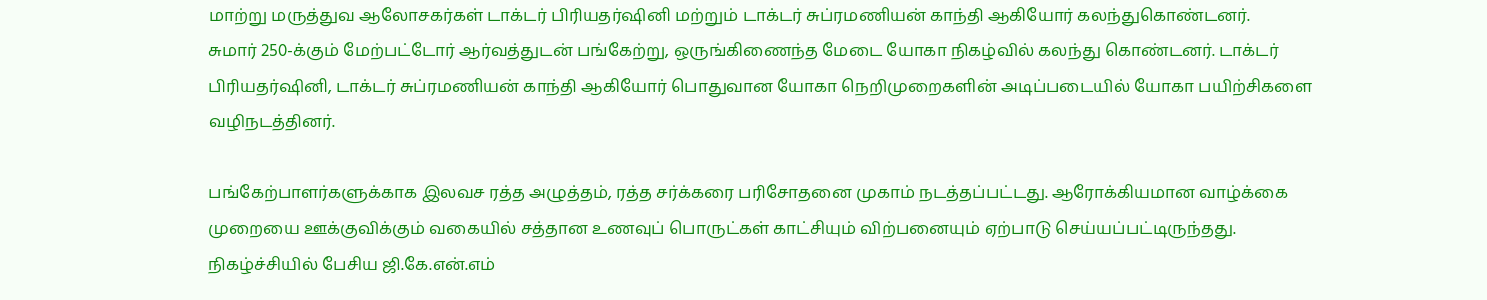மாற்று மருத்துவ ஆலோசகர்கள் டாக்டர் பிரியதர்ஷினி மற்றும் டாக்டர் சுப்ரமணியன் காந்தி ஆகியோர் கலந்துகொண்டனர்.
சுமார் 250-க்கும் மேற்பட்டோர் ஆர்வத்துடன் பங்கேற்று, ஒருங்கிணைந்த மேடை யோகா நிகழ்வில் கலந்து கொண்டனர். டாக்டர் பிரியதர்ஷினி, டாக்டர் சுப்ரமணியன் காந்தி ஆகியோர் பொதுவான யோகா நெறிமுறைகளின் அடிப்படையில் யோகா பயிற்சிகளை வழிநடத்தினர்.

பங்கேற்பாளர்களுக்காக இலவச ரத்த அழுத்தம், ரத்த சர்க்கரை பரிசோதனை முகாம் நடத்தப்பட்டது. ஆரோக்கியமான வாழ்க்கை முறையை ஊக்குவிக்கும் வகையில் சத்தான உணவுப் பொருட்கள் காட்சியும் விற்பனையும் ஏற்பாடு செய்யப்பட்டிருந்தது.
நிகழ்ச்சியில் பேசிய ஜி.கே.என்.எம்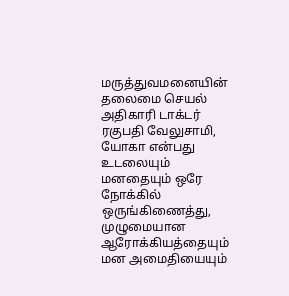மருத்துவமனையின் தலைமை செயல் அதிகாரி டாக்டர் ரகுபதி வேலுசாமி, யோகா என்பது உடலையும் மனதையும் ஒரே நோக்கில் ஒருங்கிணைத்து, முழுமையான ஆரோக்கியத்தையும் மன அமைதியையும்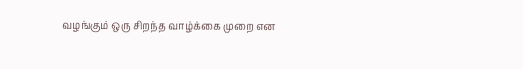வழங்கும் ஒரு சிறந்த வாழ்க்கை முறை என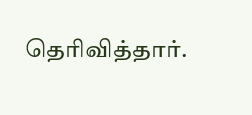தெரிவித்தார்.